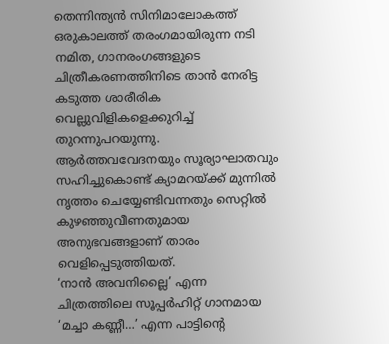തെന്നിന്ത്യൻ സിനിമാലോകത്ത് ഒരുകാലത്ത് തരംഗമായിരുന്ന നടി നമിത, ഗാനരംഗങ്ങളുടെ ചിത്രീകരണത്തിനിടെ താൻ നേരിട്ട കടുത്ത ശാരീരിക വെല്ലുവിളികളെക്കുറിച്ച് തുറന്നുപറയുന്നു. ആർത്തവവേദനയും സൂര്യാഘാതവും സഹിച്ചുകൊണ്ട് ക്യാമറയ്ക്ക് മുന്നിൽ നൃത്തം ചെയ്യേണ്ടിവന്നതും സെറ്റിൽ കുഴഞ്ഞുവീണതുമായ അനുഭവങ്ങളാണ് താരം വെളിപ്പെടുത്തിയത്.
‘നാൻ അവനില്ലൈ’ എന്ന ചിത്രത്തിലെ സൂപ്പർഹിറ്റ് ഗാനമായ ‘മച്ചാ കണ്ണീ…’ എന്ന പാട്ടിന്റെ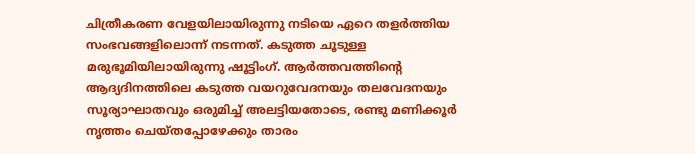ചിത്രീകരണ വേളയിലായിരുന്നു നടിയെ ഏറെ തളർത്തിയ സംഭവങ്ങളിലൊന്ന് നടന്നത്. കടുത്ത ചൂടുള്ള മരുഭൂമിയിലായിരുന്നു ഷൂട്ടിംഗ്. ആർത്തവത്തിന്റെ ആദ്യദിനത്തിലെ കടുത്ത വയറുവേദനയും തലവേദനയും സൂര്യാഘാതവും ഒരുമിച്ച് അലട്ടിയതോടെ, രണ്ടു മണിക്കൂർ നൃത്തം ചെയ്തപ്പോഴേക്കും താരം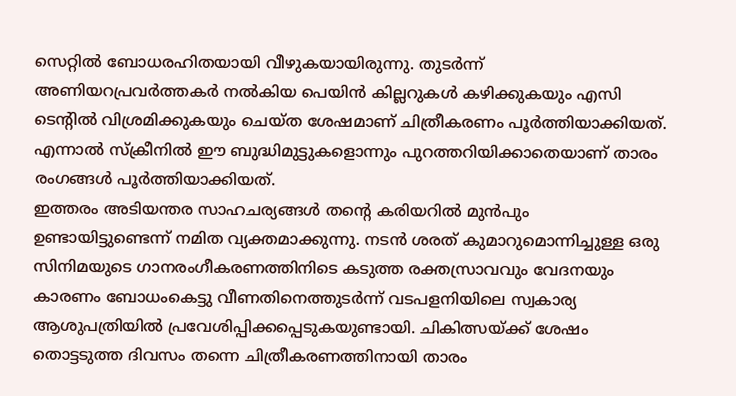സെറ്റിൽ ബോധരഹിതയായി വീഴുകയായിരുന്നു. തുടർന്ന് അണിയറപ്രവർത്തകർ നൽകിയ പെയിൻ കില്ലറുകൾ കഴിക്കുകയും എസി ടെന്റിൽ വിശ്രമിക്കുകയും ചെയ്ത ശേഷമാണ് ചിത്രീകരണം പൂർത്തിയാക്കിയത്. എന്നാൽ സ്ക്രീനിൽ ഈ ബുദ്ധിമുട്ടുകളൊന്നും പുറത്തറിയിക്കാതെയാണ് താരം രംഗങ്ങൾ പൂർത്തിയാക്കിയത്.
ഇത്തരം അടിയന്തര സാഹചര്യങ്ങൾ തന്റെ കരിയറിൽ മുൻപും ഉണ്ടായിട്ടുണ്ടെന്ന് നമിത വ്യക്തമാക്കുന്നു. നടൻ ശരത് കുമാറുമൊന്നിച്ചുള്ള ഒരു സിനിമയുടെ ഗാനരംഗീകരണത്തിനിടെ കടുത്ത രക്തസ്രാവവും വേദനയും കാരണം ബോധംകെട്ടു വീണതിനെത്തുടർന്ന് വടപളനിയിലെ സ്വകാര്യ ആശുപത്രിയിൽ പ്രവേശിപ്പിക്കപ്പെടുകയുണ്ടായി. ചികിത്സയ്ക്ക് ശേഷം തൊട്ടടുത്ത ദിവസം തന്നെ ചിത്രീകരണത്തിനായി താരം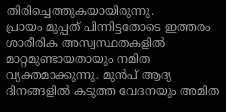തിരിച്ചെത്തുകയായിരുന്നു.
പ്രായം മുപ്പത് പിന്നിട്ടതോടെ ഇത്തരം ശാരീരിക അസ്വസ്ഥതകളിൽ മാറ്റമുണ്ടായതായും നമിത വ്യക്തമാക്കുന്നു. മുൻപ് ആദ്യ ദിനങ്ങളിൽ കടുത്ത വേദനയും അമിത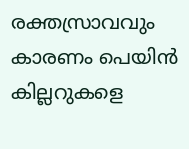രക്തസ്രാവവും കാരണം പെയിൻ കില്ലറുകളെ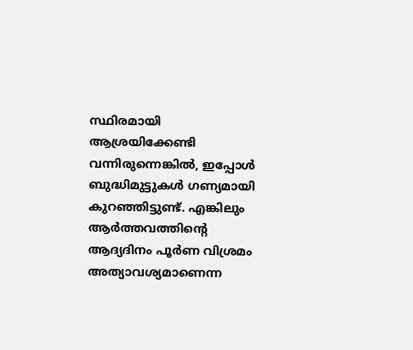സ്ഥിരമായി ആശ്രയിക്കേണ്ടി വന്നിരുന്നെങ്കിൽ, ഇപ്പോൾ ബുദ്ധിമുട്ടുകൾ ഗണ്യമായി കുറഞ്ഞിട്ടുണ്ട്. എങ്കിലും ആർത്തവത്തിന്റെ ആദ്യദിനം പൂർണ വിശ്രമം അത്യാവശ്യമാണെന്ന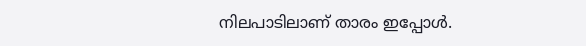നിലപാടിലാണ് താരം ഇപ്പോൾ.